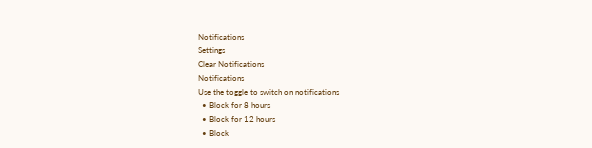Notifications
Settings
Clear Notifications
Notifications
Use the toggle to switch on notifications
  • Block for 8 hours
  • Block for 12 hours
  • Block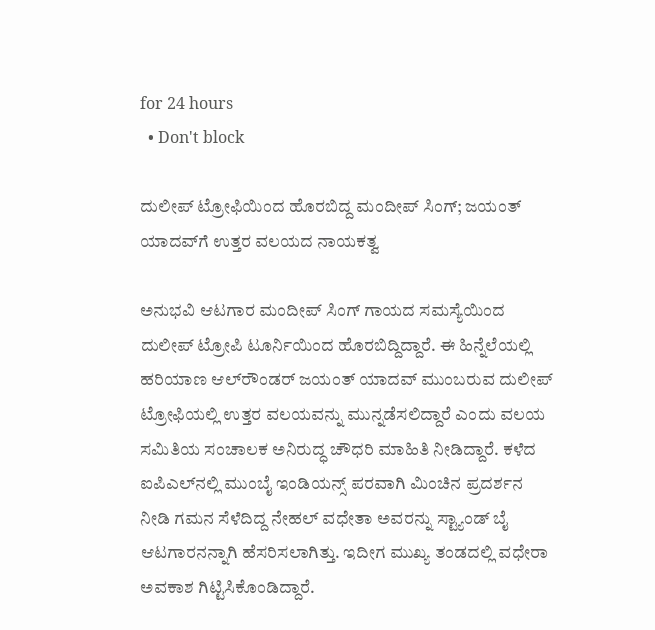for 24 hours
  • Don't block

ದುಲೀಪ್ ಟ್ರೋಫಿಯಿಂದ ಹೊರಬಿದ್ದ ಮಂದೀಪ್ ಸಿಂಗ್; ಜಯಂತ್ ಯಾದವ್‌ಗೆ ಉತ್ತರ ವಲಯದ ನಾಯಕತ್ವ

ಅನುಭವಿ ಆಟಗಾರ ಮಂದೀಪ್ ಸಿಂಗ್ ಗಾಯದ ಸಮಸ್ಯೆಯಿಂದ ದುಲೀಪ್ ಟ್ರೋಪಿ ಟೂರ್ನಿಯಿಂದ ಹೊರಬಿದ್ದಿದ್ದಾರೆ. ಈ ಹಿನ್ನೆಲೆಯಲ್ಲಿ ಹರಿಯಾಣ ಆಲ್‌ರೌಂಡರ್ ಜಯಂತ್ ಯಾದವ್ ಮುಂಬರುವ ದುಲೀಪ್ ಟ್ರೋಫಿಯಲ್ಲಿ ಉತ್ತರ ವಲಯವನ್ನು ಮುನ್ನಡೆಸಲಿದ್ದಾರೆ ಎಂದು ವಲಯ ಸಮಿತಿಯ ಸಂಚಾಲಕ ಅನಿರುದ್ಧ ಚೌಧರಿ ಮಾಹಿತಿ ನೀಡಿದ್ದಾರೆ. ಕಳೆದ ಐಪಿಎಲ್‌ನಲ್ಲಿ ಮುಂಬೈ ಇಂಡಿಯನ್ಸ್ ಪರವಾಗಿ ಮಿಂಚಿನ ಪ್ರದರ್ಶನ ನೀಡಿ ಗಮನ ಸೆಳೆದಿದ್ದ ನೇಹಲ್ ವಧೇತಾ ಅವರನ್ನು ಸ್ಟ್ಯಾಂಡ್ ಬೈ ಆಟಗಾರನನ್ನಾಗಿ ಹೆಸರಿಸಲಾಗಿತ್ತು. ಇದೀಗ ಮುಖ್ಯ ತಂಡದಲ್ಲಿ ವಧೇರಾ ಅವಕಾಶ ಗಿಟ್ಟಿಸಿಕೊಂಡಿದ್ದಾರೆ.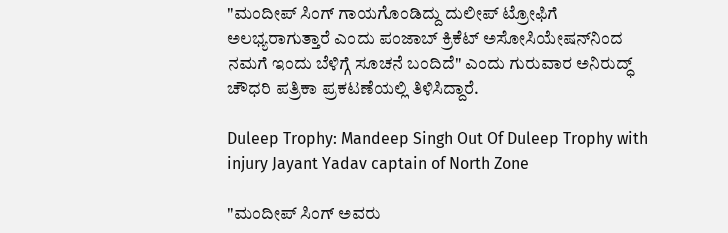"ಮಂದೀಪ್ ಸಿಂಗ್ ಗಾಯಗೊಂಡಿದ್ದು ದುಲೀಪ್ ಟ್ರೋಫಿಗೆ ಅಲಭ್ಯರಾಗುತ್ತಾರೆ ಎಂದು ಪಂಜಾಬ್ ಕ್ರಿಕೆಟ್ ಅಸೋಸಿಯೇಷನ್‌ನಿಂದ ನಮಗೆ ಇಂದು ಬೆಳಿಗ್ಗೆ ಸೂಚನೆ ಬಂದಿದೆ" ಎಂದು ಗುರುವಾರ ಅನಿರುದ್ಧ್ ಚೌಧರಿ ಪತ್ರಿಕಾ ಪ್ರಕಟಣೆಯಲ್ಲಿ ತಿಳಿಸಿದ್ದಾರೆ.

Duleep Trophy: Mandeep Singh Out Of Duleep Trophy with injury Jayant Yadav captain of North Zone

"ಮಂದೀಪ್ ಸಿಂಗ್ ಅವರು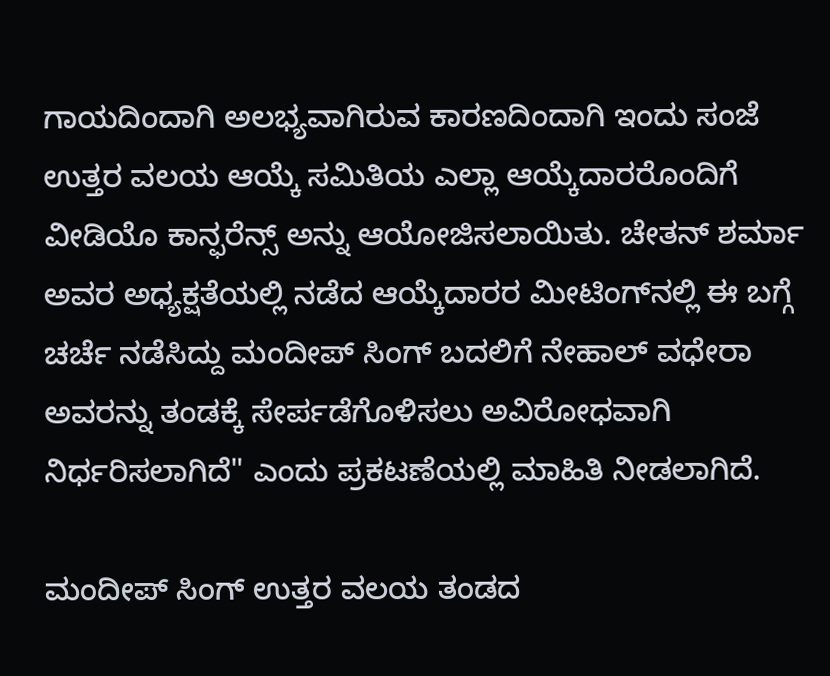ಗಾಯದಿಂದಾಗಿ ಅಲಭ್ಯವಾಗಿರುವ ಕಾರಣದಿಂದಾಗಿ ಇಂದು ಸಂಜೆ ಉತ್ತರ ವಲಯ ಆಯ್ಕೆ ಸಮಿತಿಯ ಎಲ್ಲಾ ಆಯ್ಕೆದಾರರೊಂದಿಗೆ ವೀಡಿಯೊ ಕಾನ್ಫರೆನ್ಸ್ ಅನ್ನು ಆಯೋಜಿಸಲಾಯಿತು. ಚೇತನ್ ಶರ್ಮಾ ಅವರ ಅಧ್ಯಕ್ಷತೆಯಲ್ಲಿ ನಡೆದ ಆಯ್ಕೆದಾರರ ಮೀಟಿಂಗ್‌ನಲ್ಲಿ ಈ ಬಗ್ಗೆ ಚರ್ಚೆ ನಡೆಸಿದ್ದು ಮಂದೀಪ್ ಸಿಂಗ್ ಬದಲಿಗೆ ನೇಹಾಲ್ ವಧೇರಾ ಅವರನ್ನು ತಂಡಕ್ಕೆ ಸೇರ್ಪಡೆಗೊಳಿಸಲು ಅವಿರೋಧವಾಗಿ ನಿರ್ಧರಿಸಲಾಗಿದೆ" ಎಂದು ಪ್ರಕಟಣೆಯಲ್ಲಿ ಮಾಹಿತಿ ನೀಡಲಾಗಿದೆ.

ಮಂದೀಪ್ ಸಿಂಗ್ ಉತ್ತರ ವಲಯ ತಂಡದ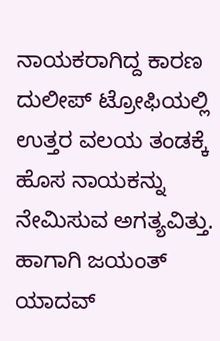ನಾಯಕರಾಗಿದ್ದ ಕಾರಣ ದುಲೀಪ್ ಟ್ರೋಫಿಯಲ್ಲಿ ಉತ್ತರ ವಲಯ ತಂಡಕ್ಕೆ ಹೊಸ ನಾಯಕನ್ನು ನೇಮಿಸುವ ಅಗತ್ಯವಿತ್ತು. ಹಾಗಾಗಿ ಜಯಂತ್ ಯಾದವ್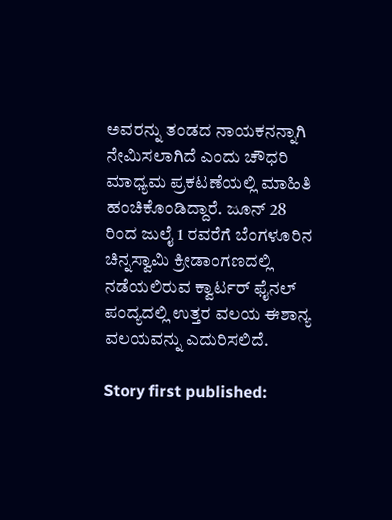ಅವರನ್ನು ತಂಡದ ನಾಯಕನನ್ನಾಗಿ ನೇಮಿಸಲಾಗಿದೆ ಎಂದು ಚೌಧರಿ ಮಾಧ್ಯಮ ಪ್ರಕಟಣೆಯಲ್ಲಿ ಮಾಹಿತಿ ಹಂಚಿಕೊಂಡಿದ್ದಾರೆ. ಜೂನ್ 28 ರಿಂದ ಜುಲೈ 1 ರವರೆಗೆ ಬೆಂಗಳೂರಿನ ಚಿನ್ನಸ್ವಾಮಿ ಕ್ರೀಡಾಂಗಣದಲ್ಲಿ ನಡೆಯಲಿರುವ ಕ್ವಾರ್ಟರ್ ಫೈನಲ್ ಪಂದ್ಯದಲ್ಲಿ ಉತ್ತರ ವಲಯ ಈಶಾನ್ಯ ವಲಯವನ್ನು ಎದುರಿಸಲಿದೆ.

Story first published: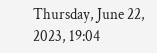Thursday, June 22, 2023, 19:04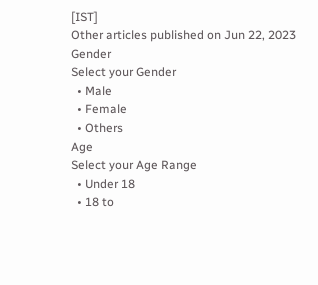[IST]
Other articles published on Jun 22, 2023
Gender
Select your Gender
  • Male
  • Female
  • Others
Age
Select your Age Range
  • Under 18
  • 18 to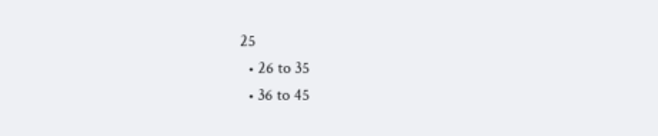25
  • 26 to 35
  • 36 to 45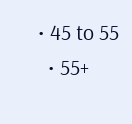• 45 to 55
  • 55+